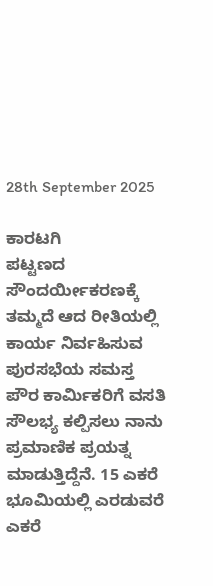28th September 2025

ಕಾರಟಗಿ
ಪಟ್ಟಣದ ಸೌಂದರ್ಯೀಕರಣಕ್ಕೆ ತಮ್ಮದೆ ಆದ ರೀತಿಯಲ್ಲಿ ಕಾರ್ಯ ನಿರ್ವಹಿಸುವ ಪುರಸಭೆಯ ಸಮಸ್ತ ಪೌರ ಕಾರ್ಮಿಕರಿಗೆ ವಸತಿ ಸೌಲಭ್ಯ ಕಲ್ಪಿಸಲು ನಾನು ಪ್ರಮಾಣಿಕ ಪ್ರಯತ್ನ ಮಾಡುತ್ತಿದ್ದೆನೆ. 15 ಎಕರೆ ಭೂಮಿಯಲ್ಲಿ ಎರಡುವರೆ ಎಕರೆ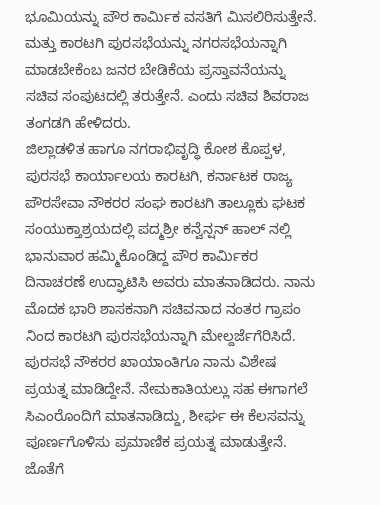ಭೂಮಿಯನ್ನು ಪೌರ ಕಾರ್ಮಿಕ ವಸತಿಗೆ ಮಿಸಲಿರಿಸುತ್ತೇನೆ. ಮತ್ತು ಕಾರಟಗಿ ಪುರಸಭೆಯನ್ನು ನಗರಸಭೆಯನ್ನಾಗಿ ಮಾಡಬೇಕೆಂಬ ಜನರ ಬೇಡಿಕೆಯ ಪ್ರಸ್ತಾವನೆಯನ್ನು ಸಚಿವ ಸಂಪುಟದಲ್ಲಿ ತರುತ್ತೇನೆ. ಎಂದು ಸಚಿವ ಶಿವರಾಜ ತಂಗಡಗಿ ಹೇಳಿದರು.
ಜಿಲ್ಲಾಡಳಿತ ಹಾಗೂ ನಗರಾಭಿವೃದ್ಧಿ ಕೋಶ ಕೊಪ್ಪಳ, ಪುರಸಭೆ ಕಾರ್ಯಾಲಯ ಕಾರಟಗಿ, ಕರ್ನಾಟಕ ರಾಜ್ಯ ಪೌರಸೇವಾ ನೌಕರರ ಸಂಘ ಕಾರಟಗಿ ತಾಲ್ಲೂಕು ಘಟಕ ಸಂಯುಕ್ತಾಶ್ರಯದಲ್ಲಿ ಪದ್ಮಶ್ರೀ ಕನ್ವೆನ್ಷನ್ ಹಾಲ್ ನಲ್ಲಿ ಭಾನುವಾರ ಹಮ್ಮಿಕೊಂಡಿದ್ದ ಪೌರ ಕಾರ್ಮಿಕರ ದಿನಾಚರಣೆ ಉದ್ಘಾಟಿಸಿ ಅವರು ಮಾತನಾಡಿದರು. ನಾನು ಮೊದಕ ಭಾರಿ ಶಾಸಕನಾಗಿ ಸಚಿವನಾದ ನಂತರ ಗ್ರಾಪಂ ನಿಂದ ಕಾರಟಗಿ ಪುರಸಭೆಯನ್ನಾಗಿ ಮೇಲ್ದರ್ಜೆಗೆರಿಸಿದೆ. ಪುರಸಭೆ ನೌಕರರ ಖಾಯಾಂತಿಗೂ ನಾನು ವಿಶೇಷ ಪ್ರಯತ್ನ ಮಾಡಿದ್ದೇನೆ. ನೇಮಕಾತಿಯಲ್ಲು ಸಹ ಈಗಾಗಲೆ ಸಿಎಂರೊಂದಿಗೆ ಮಾತನಾಡಿದ್ದು, ಶೀರ್ಘ ಈ ಕೆಲಸವನ್ನು ಪೂರ್ಣಗೊಳಿಸು ಪ್ರಮಾಣಿಕ ಪ್ರಯತ್ನ ಮಾಡುತ್ತೇನೆ. ಜೊತೆಗೆ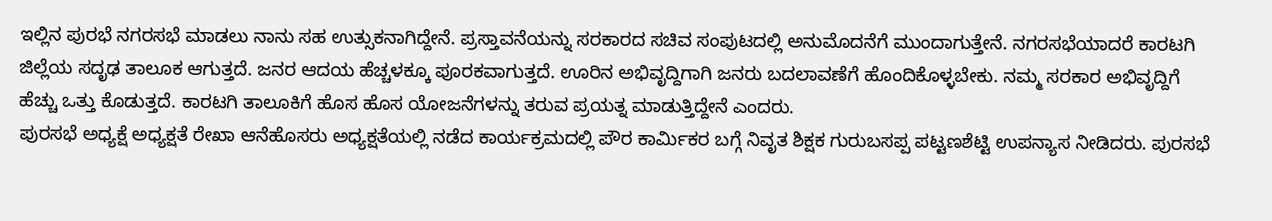ಇಲ್ಲಿನ ಪುರಭೆ ನಗರಸಭೆ ಮಾಡಲು ನಾನು ಸಹ ಉತ್ಸುಕನಾಗಿದ್ದೇನೆ. ಪ್ರಸ್ತಾವನೆಯನ್ನು ಸರಕಾರದ ಸಚಿವ ಸಂಪುಟದಲ್ಲಿ ಅನುಮೊದನೆಗೆ ಮುಂದಾಗುತ್ತೇನೆ. ನಗರಸಭೆಯಾದರೆ ಕಾರಟಗಿ ಜಿಲ್ಲೆಯ ಸದೃಢ ತಾಲೂಕ ಆಗುತ್ತದೆ. ಜನರ ಆದಯ ಹೆಚ್ಚಳಕ್ಕೂ ಪೂರಕವಾಗುತ್ತದೆ. ಊರಿನ ಅಭಿವೃದ್ದಿಗಾಗಿ ಜನರು ಬದಲಾವಣೆಗೆ ಹೊಂದಿಕೊಳ್ಳಬೇಕು. ನಮ್ಮ ಸರಕಾರ ಅಭಿವೃದ್ದಿಗೆ ಹೆಚ್ಚು ಒತ್ತು ಕೊಡುತ್ತದೆ. ಕಾರಟಗಿ ತಾಲೂಕಿಗೆ ಹೊಸ ಹೊಸ ಯೋಜನೆಗಳನ್ನು ತರುವ ಪ್ರಯತ್ನ ಮಾಡುತ್ತಿದ್ದೇನೆ ಎಂದರು.
ಪುರಸಭೆ ಅಧ್ಯಕ್ಷೆ ಅಧ್ಯಕ್ಷತೆ ರೇಖಾ ಆನೆಹೊಸರು ಅಧ್ಯಕ್ಷತೆಯಲ್ಲಿ ನಡೆದ ಕಾರ್ಯಕ್ರಮದಲ್ಲಿ ಪೌರ ಕಾರ್ಮಿಕರ ಬಗ್ಗೆ ನಿವೃತ ಶಿಕ್ಷಕ ಗುರುಬಸಪ್ಪ ಪಟ್ಟಣಶೆಟ್ಟಿ ಉಪನ್ಯಾಸ ನೀಡಿದರು. ಪುರಸಭೆ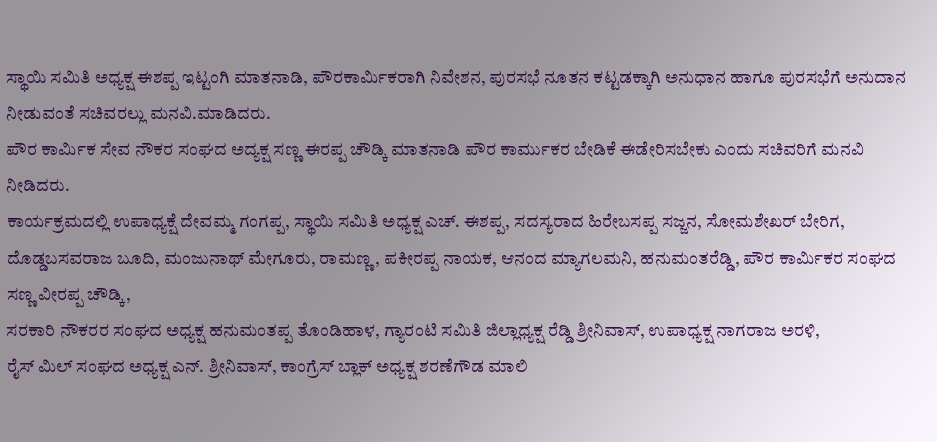ಸ್ಥಾಯಿ ಸಮಿತಿ ಅಧ್ಯಕ್ಷ ಈಶಪ್ಪ ಇಟ್ಟಂಗಿ ಮಾತನಾಡಿ, ಪೌರಕಾರ್ಮಿಕರಾಗಿ ನಿವೇಶನ, ಪುರಸಭೆ ನೂತನ ಕಟ್ಟಡಕ್ಕಾಗಿ ಅನುಧಾನ ಹಾಗೂ ಪುರಸಭೆಗೆ ಅನುದಾನ ನೀಡುವಂತೆ ಸಚಿವರಲ್ಲು ಮನವಿ.ಮಾಡಿದರು.
ಪೌರ ಕಾರ್ಮಿಕ ಸೇವ ನೌಕರ ಸಂಘದ ಅದ್ಯಕ್ಷ ಸಣ್ಣ ಈರಪ್ಪ ಚೌಡ್ಕಿ ಮಾತನಾಡಿ ಪೌರ ಕಾರ್ಮುಕರ ಬೇಡಿಕೆ ಈಡೇರಿಸಬೇಕು ಎಂದು ಸಚಿವರಿಗೆ ಮನವಿ ನೀಡಿದರು.
ಕಾರ್ಯಕ್ರಮದಲ್ಲಿ ಉಪಾಧ್ಯಕ್ಷೆ ದೇವಮ್ಮ ಗಂಗಪ್ಪ, ಸ್ಥಾಯಿ ಸಮಿತಿ ಅಧ್ಯಕ್ಷ ಎಚ್. ಈಶಪ್ಪ, ಸದಸ್ಯರಾದ ಹಿರೇಬಸಪ್ಪ ಸಜ್ಜನ, ಸೋಮಶೇಖರ್ ಬೇರಿಗ, ದೊಡ್ಡಬಸವರಾಜ ಬೂದಿ, ಮಂಜುನಾಥ್ ಮೇಗೂರು, ರಾಮಣ್ಣ, ಪಕೀರಪ್ಪ ನಾಯಕ, ಆನಂದ ಮ್ಯಾಗಲಮನಿ, ಹನುಮಂತರೆಡ್ಡಿ, ಪೌರ ಕಾರ್ಮಿಕರ ಸಂಘದ ಸಣ್ಣ ವೀರಪ್ಪ ಚೌಡ್ಕಿ,
ಸರಕಾರಿ ನೌಕರರ ಸಂಘದ ಅಧ್ಯಕ್ಷ ಹನುಮಂತಪ್ಪ ತೊಂಡಿಹಾಳ, ಗ್ಯಾರಂಟಿ ಸಮಿತಿ ಜಿಲ್ಲಾಧ್ಯಕ್ಷ ರೆಡ್ಡಿ ಶ್ರೀನಿವಾಸ್, ಉಪಾಧ್ಯಕ್ಷ ನಾಗರಾಜ ಅರಳಿ,
ರೈಸ್ ಮಿಲ್ ಸಂಘದ ಅಧ್ಯಕ್ಷ ಎನ್. ಶ್ರೀನಿವಾಸ್, ಕಾಂಗ್ರೆಸ್ ಬ್ಲಾಕ್ ಅಧ್ಯಕ್ಷ ಶರಣೆಗೌಡ ಮಾಲಿ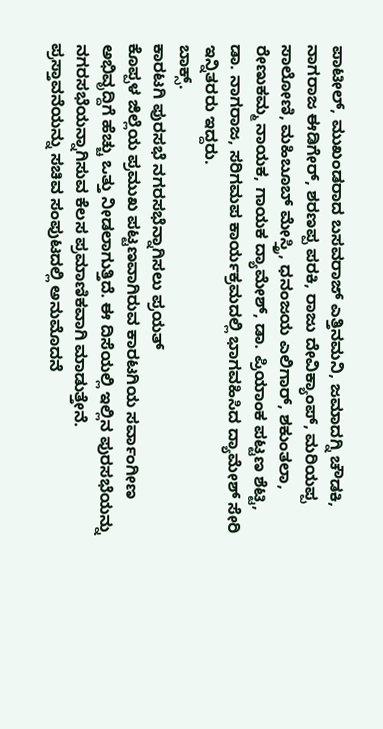ಪಾಟೀಲ್, ಮುಖಂಡರಾದ ಬಸವರಾಜ್ ಎತ್ತಿನಮನಿ, ಜಮಾದಗ್ನಿ ಚೌಡಕಿ, ನಾಗರಾಜ ಈಡಿಗೇರ್, ಶರಣಪ್ಪ ಪರಕಿ, ರಾಜು ದೇವಿಕ್ಯಾಂಪ್, ಮರಿಯಪ್ಪ ಸಾಲೋಣಿ, ಮಹಿಬೂಬ್ ಮೇಸ್ತ್ರಿ, ಧನಂಜಯ ಎಲಿಗಾರ್, ಶಕುಂತಲಾ, ರೇಣುಕಮ್ಮ ನಾಯಕ, ಗಾಯಕ ದ್ಯಾಮೇಶ್, ಡಾ. ಪ್ರಿಯಾಂಕ ಪಟ್ಟಣ ಶೆಟ್ಟಿ, ಡಾ. ನಾಗರಾಜ, ಸರಿಗಮಪ ಕಾರ್ಯಕ್ರಮದಲ್ಲಿ ಭಾಗವಹಿಸಿದ ದ್ಯಾಮೇಶ್ ಸೇರಿ ಇನ್ನಿತರರು ಇದ್ದರು.
ಬಾಕ್ಸ್.
ಕಾರಟಗಿ ಪುರಸಭೆ ನಗರಸಭೆನ್ನಾಗಿಸಲು ಪ್ರಯತ್
ಕೊಪ್ಪಳ ಜಿಲ್ಲೆಯ ಪ್ರಮುಖ ಪಟ್ಟಣವಾಗಿರುವ ಕಾರಟಗಿಯ ಸರ್ವಾಂಗೀಣ ಅಭಿವೃದ್ದಿಗೆ ಹೆಚ್ಚು ಒತ್ತು ನೀಡಲಾಗುತ್ತಿದೆ. ಈ ದಿಸೆಯಲ್ಲಿ ಇಲ್ಲಿನ ಪುರಸಭೆಯನ್ನು ನಗರಸಭೆಯನ್ನಾಗಿಸುವ ಕೆಲಸ ಪ್ರಮಾಣಿಕವಾಗಿ ಮಾಡುತ್ತೇನೆ. ಪ್ರಸ್ತಾವನೆಯನ್ನು ಸಚಿವ ಸಂಪುಟದಲ್ಲಿ ಅನುಮೊದನೆ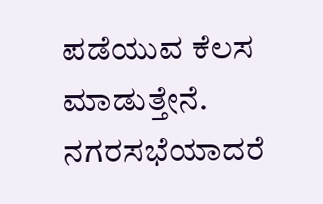ಪಡೆಯುವ ಕೆಲಸ ಮಾಡುತ್ತೇನೆ. ನಗರಸಭೆಯಾದರೆ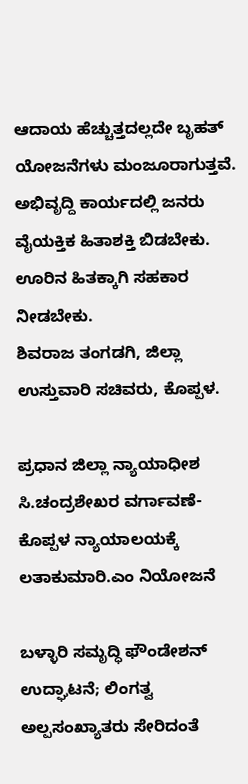ಆದಾಯ ಹೆಚ್ಚುತ್ತದಲ್ಲದೇ ಬೃಹತ್ ಯೋಜನೆಗಳು ಮಂಜೂರಾಗುತ್ತವೆ. ಅಭಿವೃದ್ದಿ ಕಾರ್ಯದಲ್ಲಿ ಜನರು ವೈಯಕ್ತಿಕ ಹಿತಾಶಕ್ತಿ ಬಿಡಬೇಕು. ಊರಿನ ಹಿತಕ್ಕಾಗಿ ಸಹಕಾರ ನೀಡಬೇಕು.
ಶಿವರಾಜ ತಂಗಡಗಿ, ಜಿಲ್ಲಾ ಉಸ್ತುವಾರಿ ಸಚಿವರು, ಕೊಪ್ಪಳ.

ಪ್ರಧಾನ ಜಿಲ್ಲಾ ನ್ಯಾಯಾಧೀಶ ಸಿ.ಚಂದ್ರಶೇಖರ ವರ್ಗಾವಣೆ- ಕೊಪ್ಪಳ ನ್ಯಾಯಾಲಯಕ್ಕೆ ಲತಾಕುಮಾರಿ.ಎಂ ನಿಯೋಜನೆ

ಬಳ್ಳಾರಿ ಸಮೃದ್ಧಿ ಫೌಂಡೇಶನ್ ಉದ್ಘಾಟನೆ; ಲಿಂಗತ್ವ ಅಲ್ಪಸಂಖ್ಯಾತರು ಸೇರಿದಂತೆ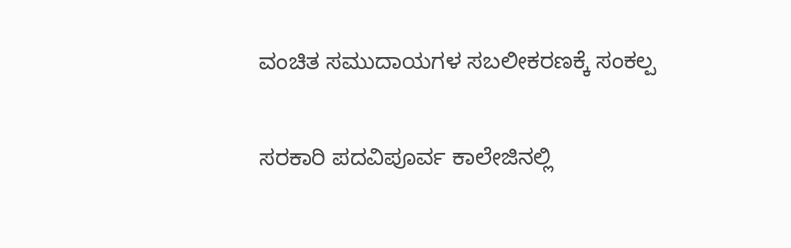ವಂಚಿತ ಸಮುದಾಯಗಳ ಸಬಲೀಕರಣಕ್ಕೆ ಸಂಕಲ್ಪ

ಸರಕಾರಿ ಪದವಿಪೂರ್ವ ಕಾಲೇಜಿನಲ್ಲಿ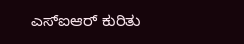ಎಸ್ಐಆರ್ ಕುರಿತು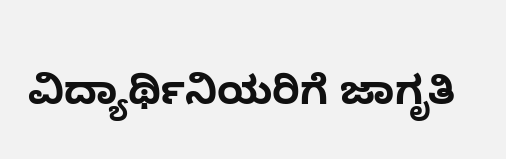ವಿದ್ಯಾರ್ಥಿನಿಯರಿಗೆ ಜಾಗೃತಿ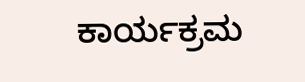ಕಾರ್ಯಕ್ರಮ